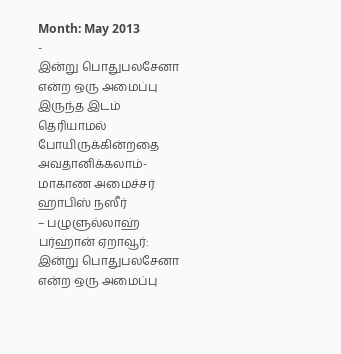Month: May 2013
-
இன்று பொதுபலசேனா என்ற ஒரு அமைப்பு இருந்த இடம் தெரியாமல் போயிருக்கின்றதை அவதானிக்கலாம்-மாகாண அமைச்சர் ஹாபிஸ் நஸீர்
– பழுளுல்லாஹ் பர்ஹான் ஏறாவூர்: இன்று பொதுபலசேனா என்ற ஒரு அமைப்பு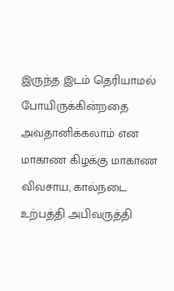இருந்த இடம் தெரியாமல் போயிருக்கின்றதை அவதானிக்கலாம் என மாகாண கிழக்கு மாகாண விவசாய, கால்நடை உற்பத்தி அபிவருத்தி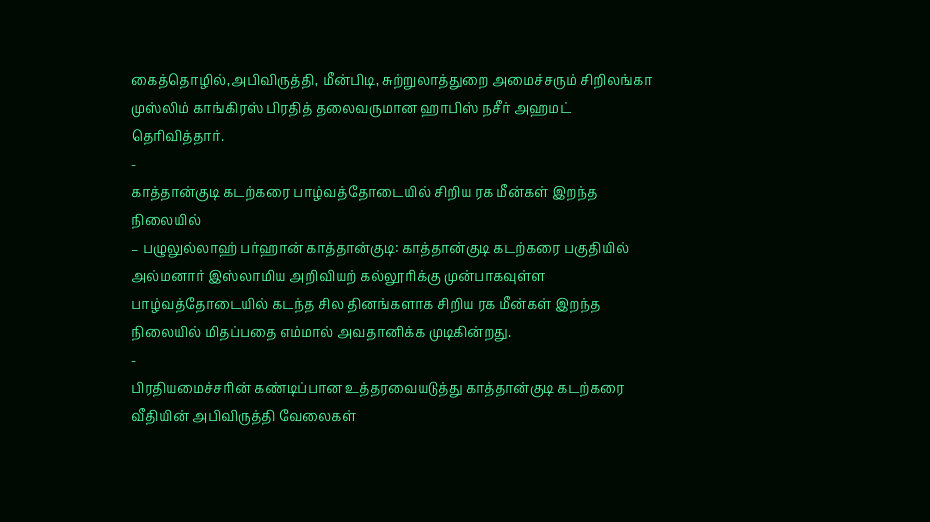கைத்தொழில்,அபிவிருத்தி, மீன்பிடி, சுற்றுலாத்துறை அமைச்சரும் சிறிலங்கா முஸ்லிம் காங்கிரஸ் பிரதித் தலைவருமான ஹாபிஸ் நசீர் அஹமட் தெரிவித்தார்.
-
காத்தான்குடி கடற்கரை பாழ்வத்தோடையில் சிறிய ரக மீன்கள் இறந்த நிலையில்
– பழுலுல்லாஹ் பர்ஹான் காத்தான்குடி: காத்தான்குடி கடற்கரை பகுதியில் அல்மனார் இஸ்லாமிய அறிவியற் கல்லூரிக்கு முன்பாகவுள்ள பாழ்வத்தோடையில் கடந்த சில தினங்களாக சிறிய ரக மீன்கள் இறந்த நிலையில் மிதப்பதை எம்மால் அவதானிக்க முடிகின்றது.
-
பிரதியமைச்சரின் கண்டிப்பான உத்தரவையடுத்து காத்தான்குடி கடற்கரை வீதியின் அபிவிருத்தி வேலைகள்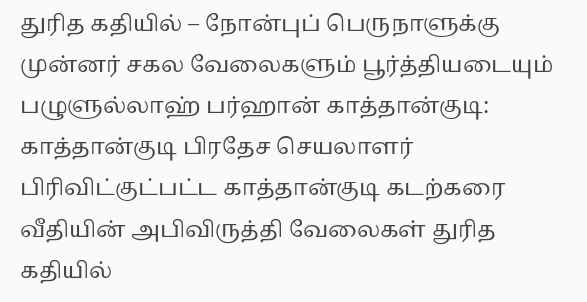துரித கதியில் – நோன்புப் பெருநாளுக்கு முன்னர் சகல வேலைகளும் பூர்த்தியடையும்
பழுளுல்லாஹ் பர்ஹான் காத்தான்குடி: காத்தான்குடி பிரதேச செயலாளர் பிரிவிட்குட்பட்ட காத்தான்குடி கடற்கரை வீதியின் அபிவிருத்தி வேலைகள் துரித கதியில்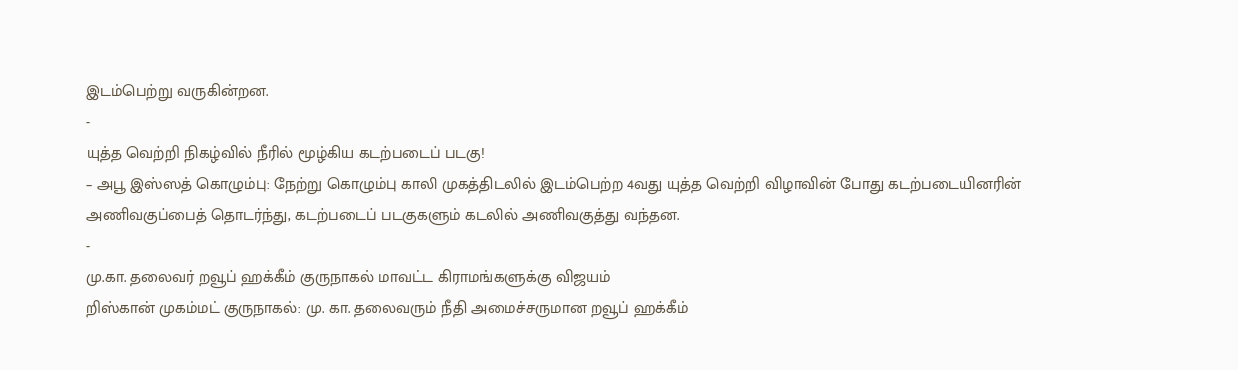இடம்பெற்று வருகின்றன.
-
யுத்த வெற்றி நிகழ்வில் நீரில் மூழ்கிய கடற்படைப் படகு!
– அபூ இஸ்ஸத் கொழும்பு: நேற்று கொழும்பு காலி முகத்திடலில் இடம்பெற்ற 4வது யுத்த வெற்றி விழாவின் போது கடற்படையினரின் அணிவகுப்பைத் தொடர்ந்து, கடற்படைப் படகுகளும் கடலில் அணிவகுத்து வந்தன.
-
மு.கா. தலைவர் றவூப் ஹக்கீம் குருநாகல் மாவட்ட கிராமங்களுக்கு விஜயம்
றிஸ்கான் முகம்மட் குருநாகல்: மு. கா. தலைவரும் நீதி அமைச்சருமான றவூப் ஹக்கீம்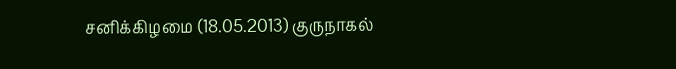சனிக்கிழமை (18.05.2013) குருநாகல்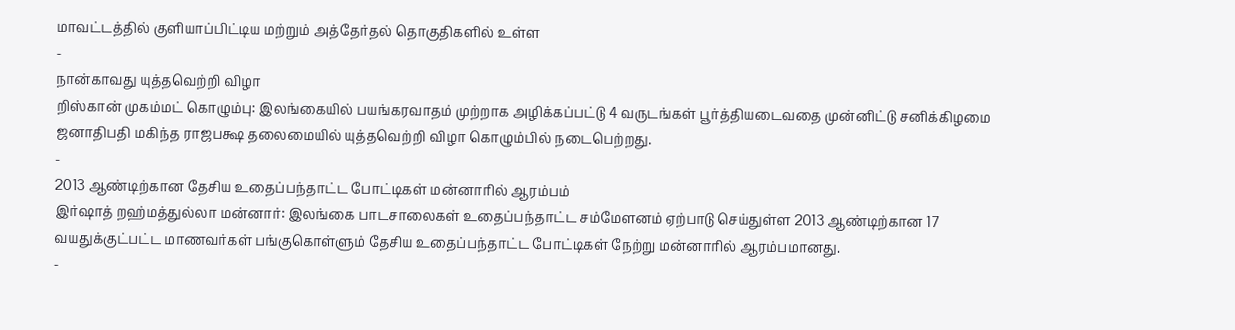மாவட்டத்தில் குளியாப்பிட்டிய மற்றும் அத்தேர்தல் தொகுதிகளில் உள்ள
-
நான்காவது யுத்தவெற்றி விழா
றிஸ்கான் முகம்மட் கொழும்பு: இலங்கையில் பயங்கரவாதம் முற்றாக அழிக்கப்பட்டு 4 வருடங்கள் பூர்த்தியடைவதை முன்னிட்டு சனிக்கிழமை ஜனாதிபதி மகிந்த ராஜபக்ஷ தலைமையில் யுத்தவெற்றி விழா கொழும்பில் நடைபெற்றது.
-
2013 ஆண்டிற்கான தேசிய உதைப்பந்தாட்ட போட்டிகள் மன்னாரில் ஆரம்பம்
இர்ஷாத் றஹ்மத்துல்லா மன்னார்: இலங்கை பாடசாலைகள் உதைப்பந்தாட்ட சம்மேளனம் ஏற்பாடு செய்துள்ள 2013 ஆண்டிற்கான 17 வயதுக்குட்பட்ட மாணவர்கள் பங்குகொள்ளும் தேசிய உதைப்பந்தாட்ட போட்டிகள் நேற்று மன்னாரில் ஆரம்பமானது.
-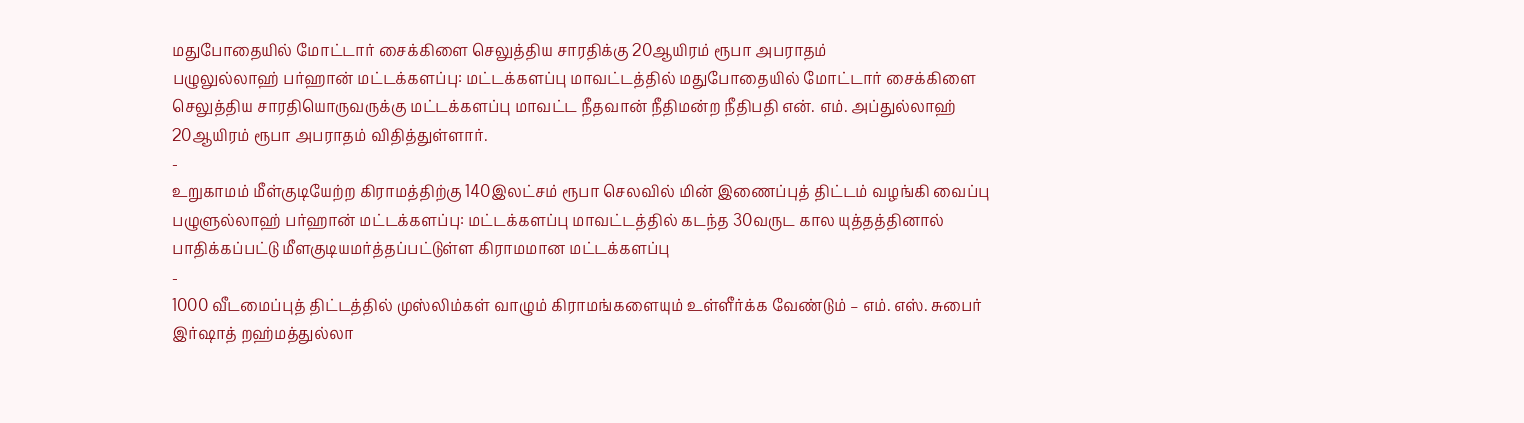மதுபோதையில் மோட்டார் சைக்கிளை செலுத்திய சாரதிக்கு 20ஆயிரம் ரூபா அபராதம்
பழுலுல்லாஹ் பர்ஹான் மட்டக்களப்பு: மட்டக்களப்பு மாவட்டத்தில் மதுபோதையில் மோட்டார் சைக்கிளை செலுத்திய சாரதியொருவருக்கு மட்டக்களப்பு மாவட்ட நீதவான் நீதிமன்ற நீதிபதி என். எம். அப்துல்லாஹ் 20ஆயிரம் ரூபா அபராதம் விதித்துள்ளார்.
-
உறுகாமம் மீள்குடியேற்ற கிராமத்திற்கு 140இலட்சம் ரூபா செலவில் மின் இணைப்புத் திட்டம் வழங்கி வைப்பு
பழுளுல்லாஹ் பர்ஹான் மட்டக்களப்பு: மட்டக்களப்பு மாவட்டத்தில் கடந்த 30வருட கால யுத்தத்தினால் பாதிக்கப்பட்டு மீளகுடியமர்த்தப்பட்டுள்ள கிராமமான மட்டக்களப்பு
-
1000 வீடமைப்புத் திட்டத்தில் முஸ்லிம்கள் வாழும் கிராமங்களையும் உள்ளீர்க்க வேண்டும் – எம். எஸ். சுபைர்
இர்ஷாத் றஹ்மத்துல்லா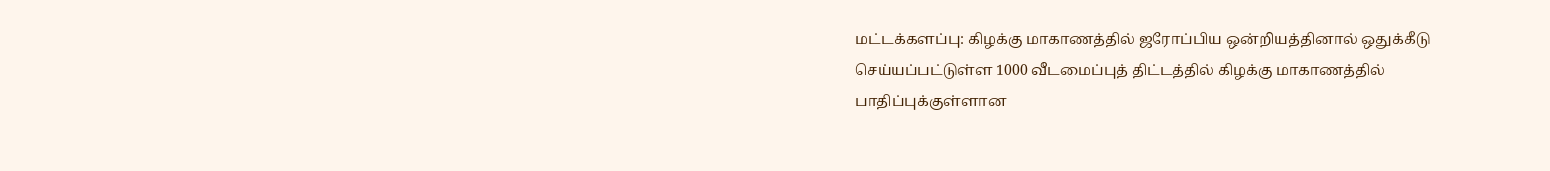மட்டக்களப்பு: கிழக்கு மாகாணத்தில் ஜரோப்பிய ஒன்றியத்தினால் ஒதுக்கீடு செய்யப்பட்டுள்ள 1000 வீடமைப்புத் திட்டத்தில் கிழக்கு மாகாணத்தில் பாதிப்புக்குள்ளான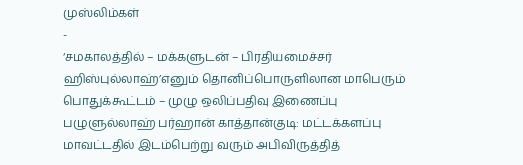முஸ்லிம்கள்
-
‘சமகாலத்தில் – மக்களுடன் – பிரதியமைச்சர் ஹிஸ்புல்லாஹ்’எனும் தொனிப்பொருளிலான மாபெரும் பொதுக்கூட்டம் – முழு ஒலிப்பதிவு இணைப்பு
பழுளுல்லாஹ் பர்ஹான் காத்தான்குடி: மட்டக்களப்பு மாவட்டதில் இடம்பெற்று வரும் அபிவிருத்தித்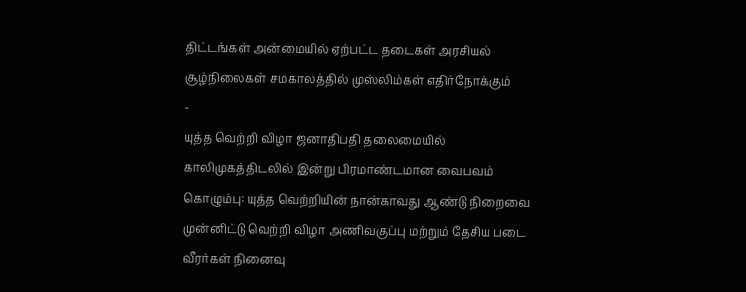திட்டங்கள் அன்மையில் ஏற்பட்ட தடைகள் அரசியல் சூழ்நிலைகள் சமகாலத்தில் முஸ்லிம்கள் எதிர்நோக்கும்
-
யுத்த வெற்றி விழா ஜனாதிபதி தலைமையில் காலிமுகத்திடலில் இன்று பிரமாண்டமான வைபவம்
கொழும்பு: யுத்த வெற்றியின் நான்காவது ஆண்டு நிறைவை முன்னிட்டு வெற்றி விழா அணிவகுப்பு மற்றும் தேசிய படை வீரர்கள் நினைவு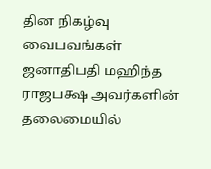தின நிகழ்வு வைபவங்கள் ஜனாதிபதி மஹிந்த ராஜபக்ஷ அவர்களின் தலைமையில்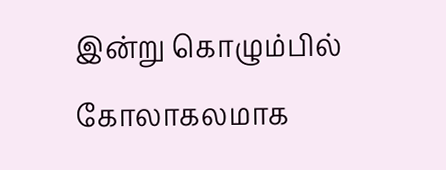இன்று கொழும்பில் கோலாகலமாக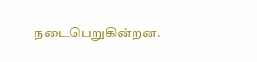நடைபெறுகின்றன.